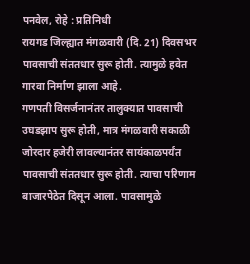पनवेल, रोहे : प्रतिनिधी
रायगड जिल्ह्यात मंगळवारी (दि. 21) दिवसभर पावसाची संततधार सुरू होती. त्यामुळे हवेत गारवा निर्माण झाला आहे.
गणपती विसर्जनानंतर तालुक्यात पावसाची उघडझाप सुरू होती, मात्र मंगळवारी सकाळी जोरदार हजेरी लावल्यानंतर सायंकाळपर्यंत पावसाची संततधार सुरू होती. त्याचा परिणाम बाजारपेठेत दिसून आला. पावसामुळे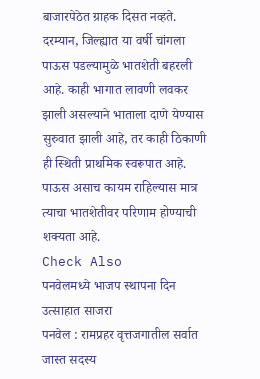बाजारपेठेत ग्राहक दिसत नव्हते.
दरम्यान, जिल्ह्यात या वर्षी चांगला पाऊस पडल्यामुळे भातशेती बहरली आहे. काही भागात लावणी लवकर झाली असल्याने भाताला दाणे येण्यास सुरुवात झाली आहे, तर काही ठिकाणी ही स्थिती प्राथमिक स्वरूपात आहे. पाऊस असाच कायम राहिल्यास मात्र त्याचा भातशेतीवर परिणाम होण्याची शक्यता आहे.
Check Also
पनवेलमध्ये भाजप स्थापना दिन उत्साहात साजरा
पनवेल : रामप्रहर वृत्तजगातील सर्वात जास्त सदस्य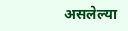असलेल्या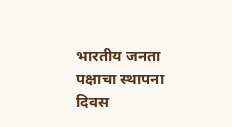भारतीय जनता पक्षाचा स्थापना दिवस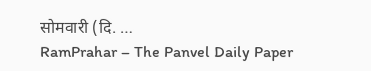सोमवारी (दि. …
RamPrahar – The Panvel Daily Paper